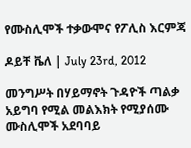የሙስሊሞች ተቃውሞና የፖሊስ እርምጃ

ዶይቸ ቬለ | July 23rd, 2012

መንግሥት በሃይማኖት ጉዳዮች ጣልቃ አይግባ የሚል መልእክት የሚያሰሙ ሙስሊሞች አደባባይ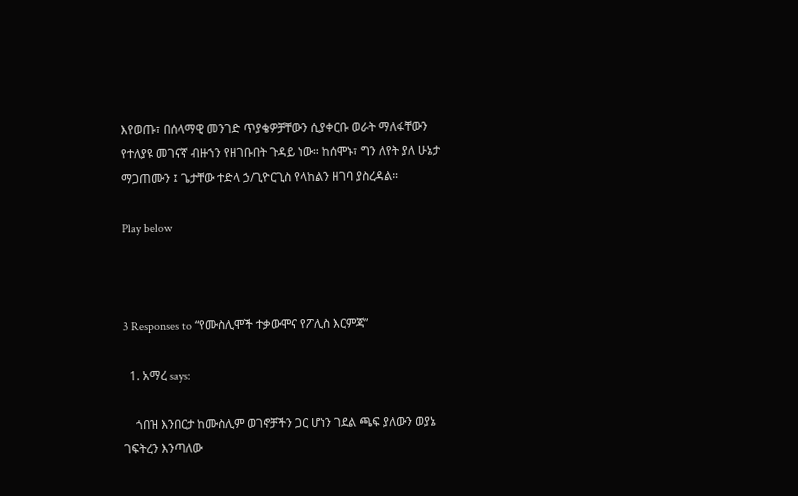እየወጡ፣ በሰላማዊ መንገድ ጥያቄዎቻቸውን ሲያቀርቡ ወራት ማለፋቸውን የተለያዩ መገናኛ ብዙኀን የዘገቡበት ጉዳይ ነው። ከሰሞኑ፣ ግን ለየት ያለ ሁኔታ ማጋጠሙን ፤ ጌታቸው ተድላ ኃ/ጊዮርጊስ የላከልን ዘገባ ያስረዳል።

Play below



3 Responses to “የሙስሊሞች ተቃውሞና የፖሊስ እርምጃ”

  1. አማረ says:

    ጎበዝ እንበርታ ከሙስሊም ወገኖቻችን ጋር ሆነን ገደል ጫፍ ያለውን ወያኔ ገፍትረን እንጣለው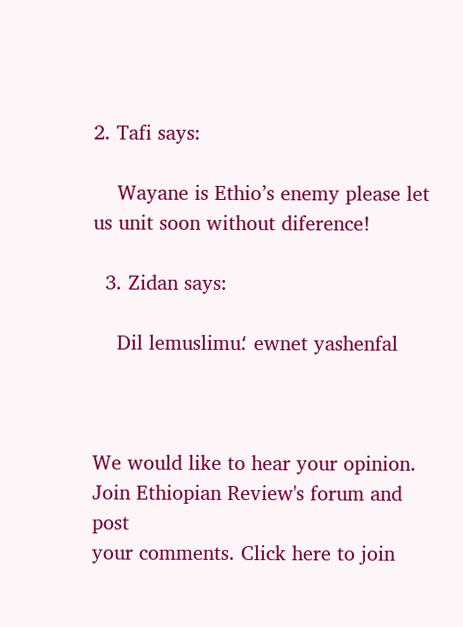2. Tafi says:

    Wayane is Ethio’s enemy please let us unit soon without diference!

  3. Zidan says:

    Dil lemuslimu؛ ewnet yashenfal



We would like to hear your opinion.
Join Ethiopian Review's forum and post
your comments. Click here to join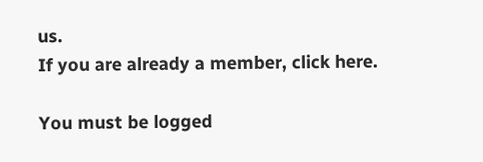us.
If you are already a member, click here.

You must be logged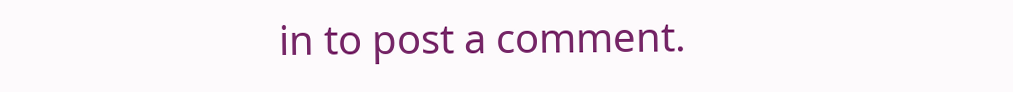in to post a comment.